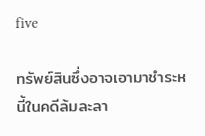five

ทรัพย์สินซึ่งอาจเอามาชำระหนี้ในคดีล้มละลา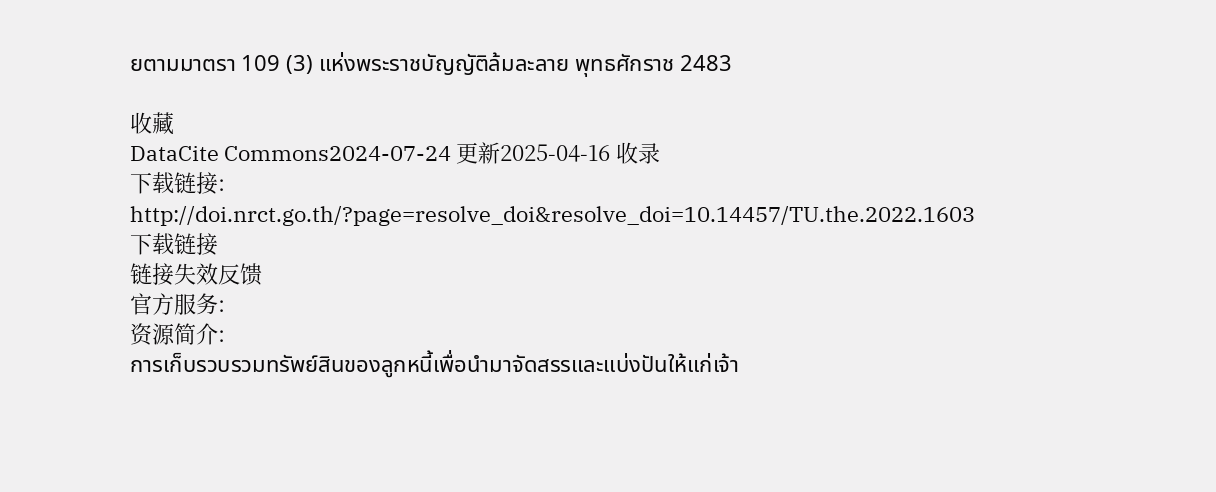ยตามมาตรา 109 (3) แห่งพระราชบัญญัติล้มละลาย พุทธศักราช 2483

收藏
DataCite Commons2024-07-24 更新2025-04-16 收录
下载链接:
http://doi.nrct.go.th/?page=resolve_doi&resolve_doi=10.14457/TU.the.2022.1603
下载链接
链接失效反馈
官方服务:
资源简介:
การเก็บรวบรวมทรัพย์สินของลูกหนี้เพื่อนำมาจัดสรรและแบ่งปันให้แก่เจ้า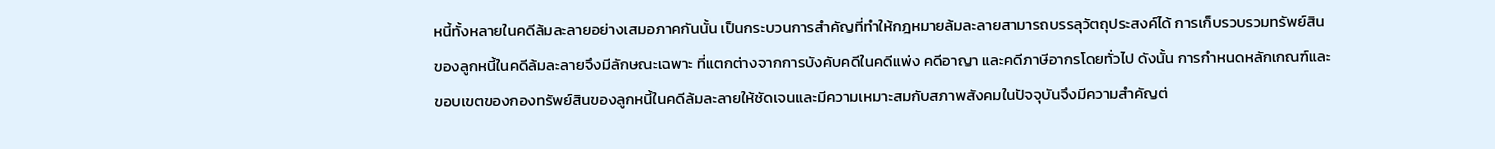หนี้ทั้งหลายในคดีล้มละลายอย่างเสมอภาคกันนั้น เป็นกระบวนการสำคัญที่ทำให้กฎหมายล้มละลายสามารถบรรลุวัตถุประสงค์ได้ การเก็บรวบรวมทรัพย์สินของลูกหนี้ในคดีล้มละลายจึงมีลักษณะเฉพาะ ที่แตกต่างจากการบังคับคดีในคดีแพ่ง คดีอาญา และคดีภาษีอากรโดยทั่วไป ดังนั้น การกำหนดหลักเกณฑ์และขอบเขตของกองทรัพย์สินของลูกหนี้ในคดีล้มละลายให้ชัดเจนและมีความเหมาะสมกับสภาพสังคมในปัจจุบันจึงมีความสำคัญต่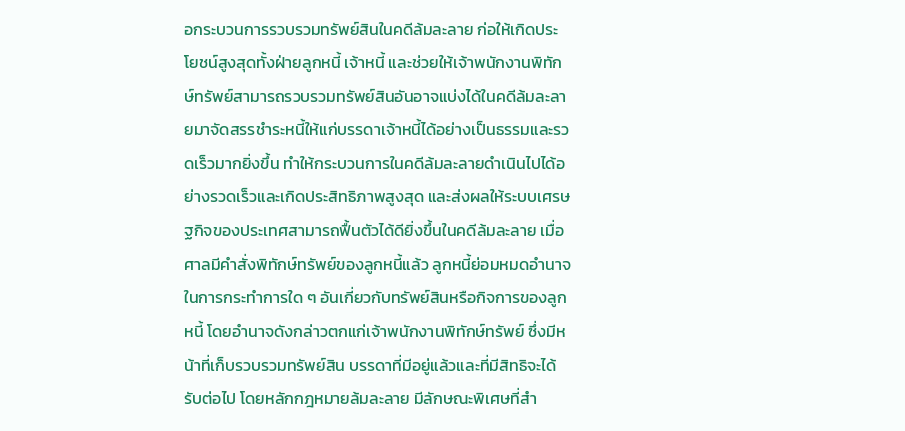อกระบวนการรวบรวมทรัพย์สินในคดีล้มละลาย ก่อให้เกิดประโยชน์สูงสุดทั้งฝ่ายลูกหนี้ เจ้าหนี้ และช่วยให้เจ้าพนักงานพิทักษ์ทรัพย์สามารถรวบรวมทรัพย์สินอันอาจแบ่งได้ในคดีล้มละลายมาจัดสรรชำระหนี้ให้แก่บรรดาเจ้าหนี้ได้อย่างเป็นธรรมและรวดเร็วมากยิ่งขึ้น ทำให้กระบวนการในคดีล้มละลายดำเนินไปได้อย่างรวดเร็วและเกิดประสิทธิภาพสูงสุด และส่งผลให้ระบบเศรษฐกิจของประเทศสามารถฟื้นตัวได้ดียิ่งขึ้นในคดีล้มละลาย เมื่อศาลมีคำสั่งพิทักษ์ทรัพย์ของลูกหนี้แล้ว ลูกหนี้ย่อมหมดอำนาจในการกระทำการใด ๆ อันเกี่ยวกับทรัพย์สินหรือกิจการของลูกหนี้ โดยอำนาจดังกล่าวตกแก่เจ้าพนักงานพิทักษ์ทรัพย์ ซึ่งมีหน้าที่เก็บรวบรวมทรัพย์สิน บรรดาที่มีอยู่แล้วและที่มีสิทธิจะได้รับต่อไป โดยหลักกฎหมายล้มละลาย มีลักษณะพิเศษที่สำ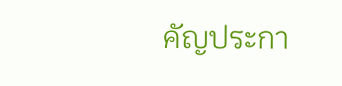คัญประกา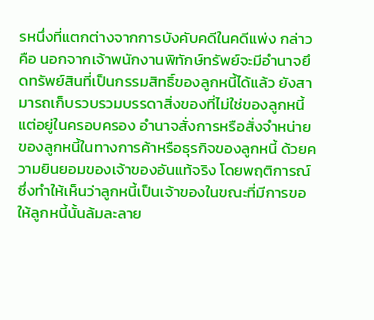รหนึ่งที่แตกต่างจากการบังคับคดีในคดีแพ่ง กล่าวคือ นอกจากเจ้าพนักงานพิทักษ์ทรัพย์จะมีอำนาจยึดทรัพย์สินที่เป็นกรรมสิทธิ์ของลูกหนี้ได้แล้ว ยังสามารถเก็บรวบรวมบรรดาสิ่งของที่ไม่ใช่ของลูกหนี้ แต่อยู่ในครอบครอง อำนาจสั่งการหรือสั่งจำหน่ายของลูกหนี้ในทางการค้าหรือธุรกิจของลูกหนี้ ด้วยความยินยอมของเจ้าของอันแท้จริง โดยพฤติการณ์ซึ่งทำให้เห็นว่าลูกหนี้เป็นเจ้าของในขณะที่มีการขอให้ลูกหนี้นั้นล้มละลาย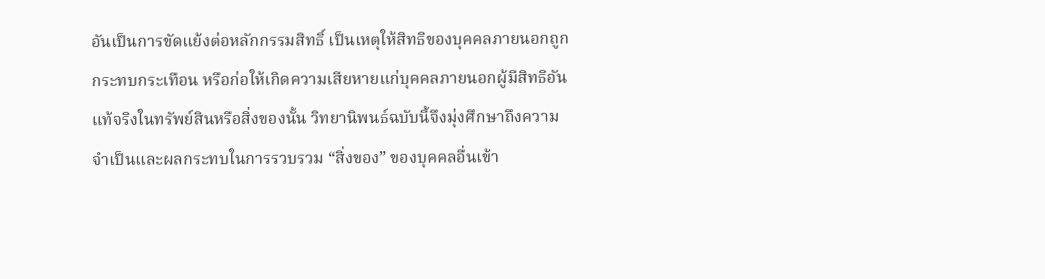อันเป็นการขัดแย้งต่อหลักกรรมสิทธิ์ เป็นเหตุให้สิทธิของบุคคลภายนอกถูกกระทบกระเทือน หรือก่อให้เกิดความเสียหายแก่บุคคลภายนอกผู้มีสิทธิอันแท้จริงในทรัพย์สินหรือสิ่งของนั้น วิทยานิพนธ์ฉบับนี้จึงมุ่งศึกษาถึงความจำเป็นและผลกระทบในการรวบรวม “สิ่งของ” ของบุคคลอื่นเข้า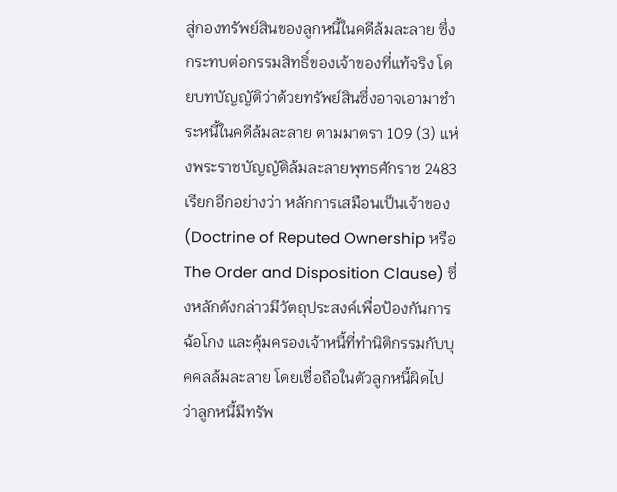สู่กองทรัพย์สินของลูกหนี้ในคดีล้มละลาย ซึ่งกระทบต่อกรรมสิทธิ์ของเจ้าของที่แท้จริง โดยบทบัญญัติว่าด้วยทรัพย์สินซึ่งอาจเอามาชำระหนี้ในคดีล้มละลาย ตามมาตรา 109 (3) แห่งพระราชบัญญัติล้มละลายพุทธศักราช 2483 เรียกอีกอย่างว่า หลักการเสมือนเป็นเจ้าของ (Doctrine of Reputed Ownership หรือThe Order and Disposition Clause) ซึ่งหลักดังกล่าวมีวัตถุประสงค์เพื่อป้องกันการฉ้อโกง และคุ้มครองเจ้าหนี้ที่ทำนิติกรรมกับบุคคลล้มละลาย โดยเชื่อถือในตัวลูกหนี้ผิดไปว่าลูกหนี้มีทรัพ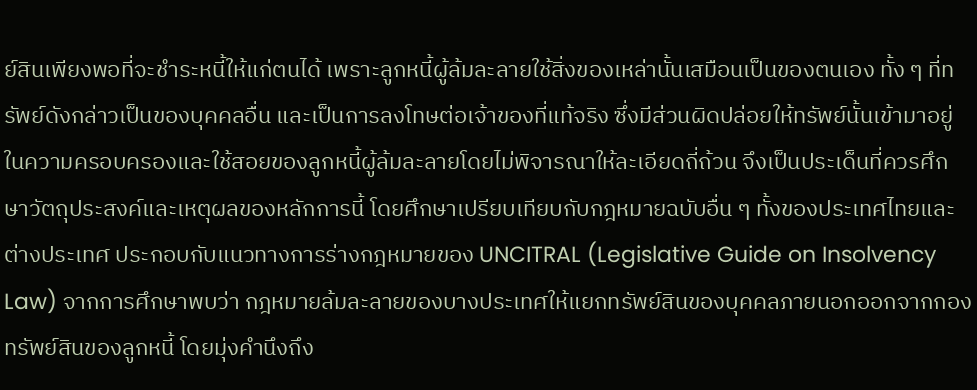ย์สินเพียงพอที่จะชำระหนี้ให้แก่ตนได้ เพราะลูกหนี้ผู้ล้มละลายใช้สิ่งของเหล่านั้นเสมือนเป็นของตนเอง ทั้ง ๆ ที่ทรัพย์ดังกล่าวเป็นของบุคคลอื่น และเป็นการลงโทษต่อเจ้าของที่แท้จริง ซึ่งมีส่วนผิดปล่อยให้ทรัพย์นั้นเข้ามาอยู่ในความครอบครองและใช้สอยของลูกหนี้ผู้ล้มละลายโดยไม่พิจารณาให้ละเอียดถี่ถ้วน จึงเป็นประเด็นที่ควรศึกษาวัตถุประสงค์และเหตุผลของหลักการนี้ โดยศึกษาเปรียบเทียบกับกฎหมายฉบับอื่น ๆ ทั้งของประเทศไทยและต่างประเทศ ประกอบกับแนวทางการร่างกฎหมายของ UNCITRAL (Legislative Guide on Insolvency Law) จากการศึกษาพบว่า กฎหมายล้มละลายของบางประเทศให้แยกทรัพย์สินของบุคคลภายนอกออกจากกองทรัพย์สินของลูกหนี้ โดยมุ่งคำนึงถึง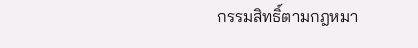กรรมสิทธิ์ตามกฎหมา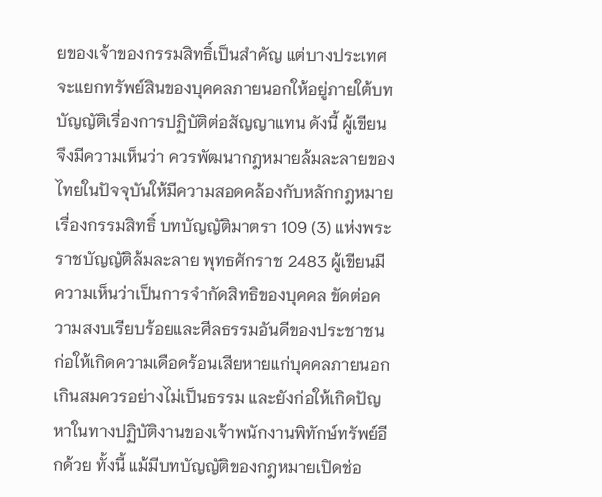ยของเจ้าของกรรมสิทธิ์เป็นสำคัญ แต่บางประเทศจะแยกทรัพย์สินของบุคคลภายนอกให้อยู่ภายใต้บทบัญญัติเรื่องการปฏิบัติต่อสัญญาแทน ดังนี้ ผู้เขียนจึงมีความเห็นว่า ควรพัฒนากฎหมายล้มละลายของไทยในปัจจุบันให้มีความสอดคล้องกับหลักกฎหมายเรื่องกรรมสิทธิ์ บทบัญญัติมาตรา 109 (3) แห่งพระราชบัญญัติล้มละลาย พุทธศักราช 2483 ผู้เขียนมีความเห็นว่าเป็นการจำกัดสิทธิของบุคคล ขัดต่อความสงบเรียบร้อยและศีลธรรมอันดีของประชาชน ก่อให้เกิดความเดือดร้อนเสียหายแก่บุคคลภายนอกเกินสมควรอย่างไม่เป็นธรรม และยังก่อให้เกิดปัญหาในทางปฏิบัติงานของเจ้าพนักงานพิทักษ์ทรัพย์อีกด้วย ทั้งนี้ แม้มีบทบัญญัติของกฎหมายเปิดช่อ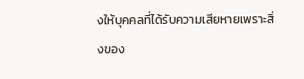งให้บุคคลที่ได้รับความเสียหายเพราะสิ่งของ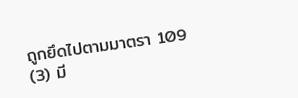ถูกยึดไปตามมาตรา 109 (3) มี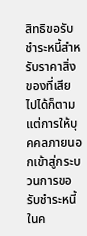สิทธิขอรับชำระหนี้สำหรับราคาสิ่งของที่เสียไปได้ก็ตาม แต่การให้บุคคลภายนอกเข้าสู่กระบวนการขอรับชำระหนี้ในค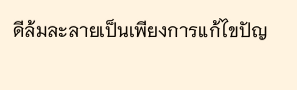ดีล้มละลายเป็นเพียงการแก้ไขปัญ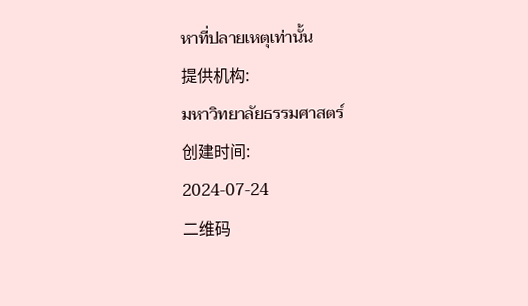หาที่ปลายเหตุเท่านั้น
提供机构:
มหาวิทยาลัยธรรมศาสตร์
创建时间:
2024-07-24
二维码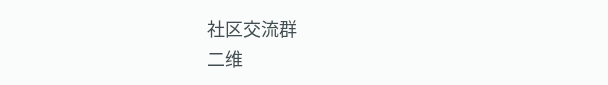社区交流群
二维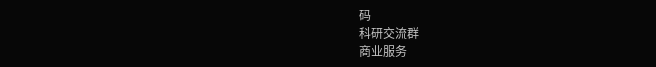码
科研交流群
商业服务